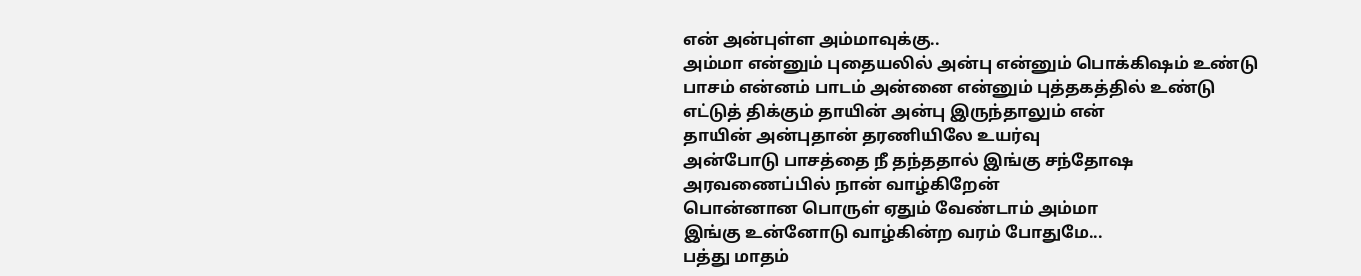என் அன்புள்ள அம்மாவுக்கு..
அம்மா என்னும் புதையலில் அன்பு என்னும் பொக்கிஷம் உண்டு
பாசம் என்னம் பாடம் அன்னை என்னும் புத்தகத்தில் உண்டு
எட்டுத் திக்கும் தாயின் அன்பு இருந்தாலும் என்
தாயின் அன்புதான் தரணியிலே உயர்வு
அன்போடு பாசத்தை நீ தந்ததால் இங்கு சந்தோஷ
அரவணைப்பில் நான் வாழ்கிறேன்
பொன்னான பொருள் ஏதும் வேண்டாம் அம்மா
இங்கு உன்னோடு வாழ்கின்ற வரம் போதுமே...
பத்து மாதம்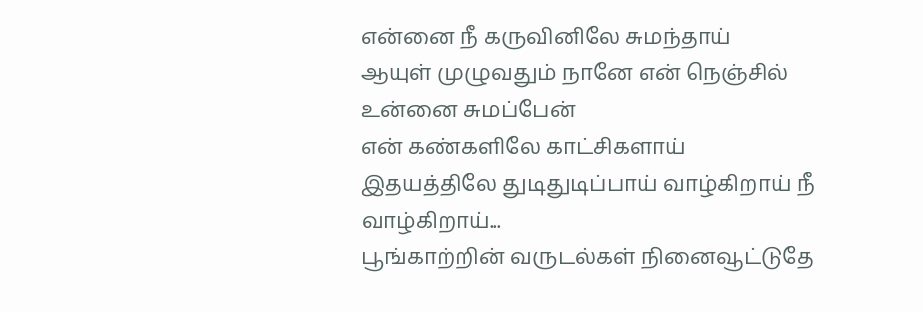என்னை நீ கருவினிலே சுமந்தாய்
ஆயுள் முழுவதும் நானே என் நெஞ்சில் உன்னை சுமப்பேன்
என் கண்களிலே காட்சிகளாய்
இதயத்திலே துடிதுடிப்பாய் வாழ்கிறாய் நீ வாழ்கிறாய்...
பூங்காற்றின் வருடல்கள் நினைவூட்டுதே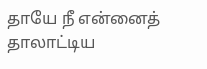தாயே நீ என்னைத் தாலாட்டிய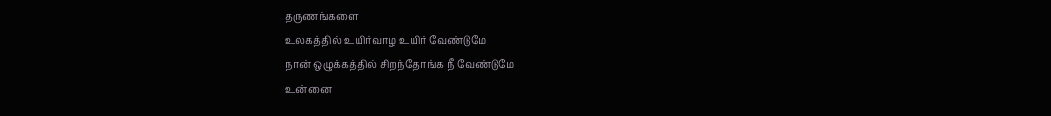தருணங்களை
உலகத்தில் உயிர்வாழ உயிர் வேண்டுமே
நான் ஒழுக்கத்தில் சிறந்தோங்க நீ வேண்டுமே
உன்னை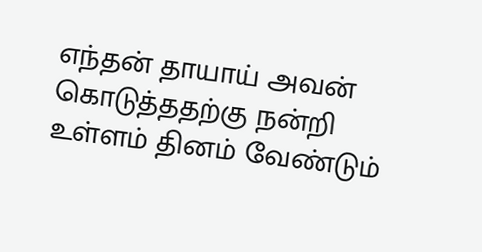எந்தன் தாயாய் அவன் கொடுத்ததற்கு நன்றி
உள்ளம் தினம் வேண்டும்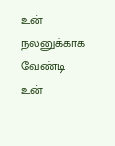உன் நலனுக்காக வேண்டி
உன்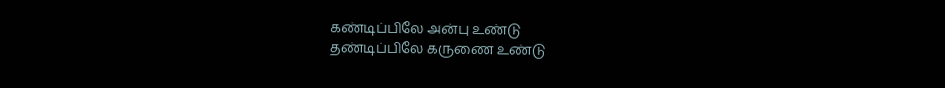கண்டிப்பிலே அன்பு உண்டு
தண்டிப்பிலே கருணை உண்டு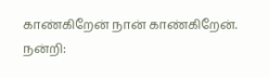காண்கிறேன் நான் காண்கிறேன்.
நன்றி: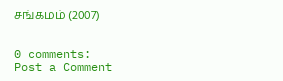சங்கமம் (2007)


0 comments:
Post a Comment